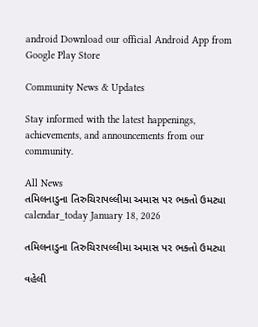android Download our official Android App from Google Play Store

Community News & Updates

Stay informed with the latest happenings, achievements, and announcements from our community.

All News
તમિલનાડુના તિરુચિરાપલ્લીમા અમાસ પર ભક્તો ઉમટ્યા
calendar_today January 18, 2026

તમિલનાડુના તિરુચિરાપલ્લીમા અમાસ પર ભક્તો ઉમટ્યા

વહેલી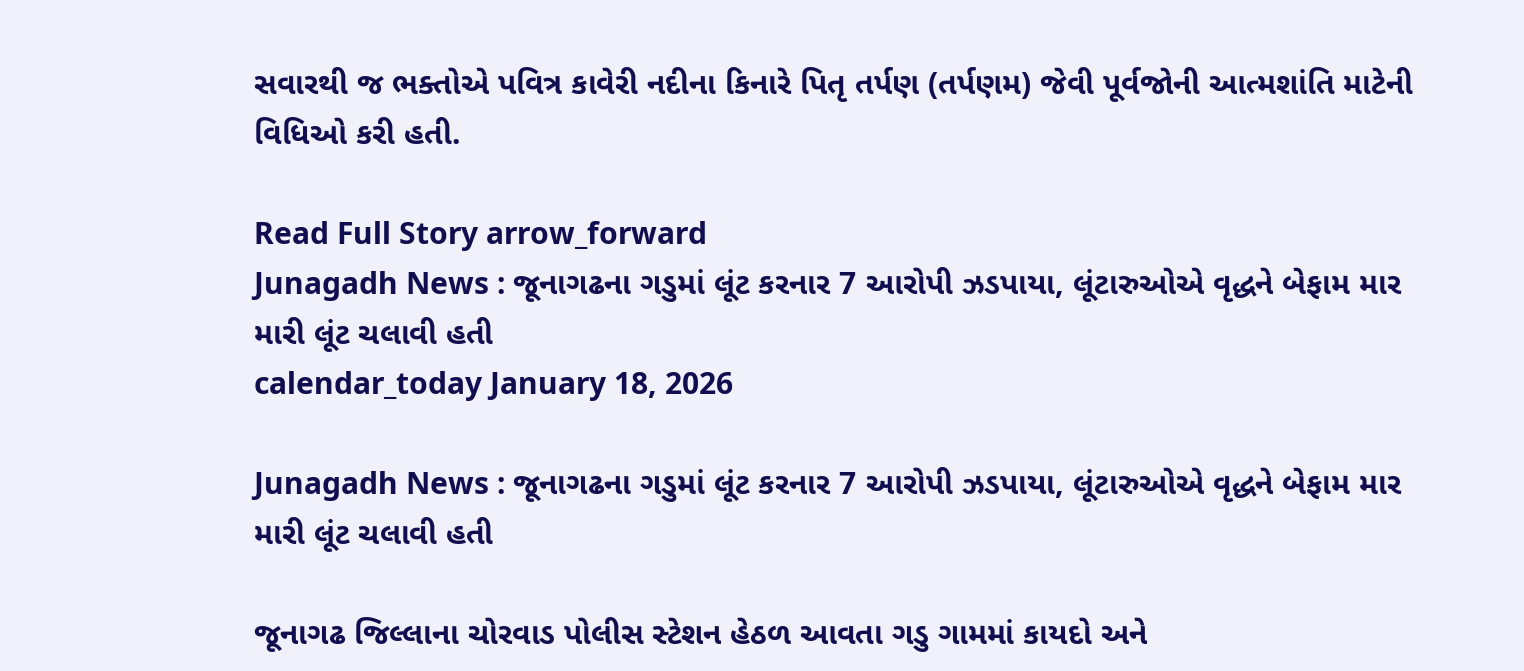સવારથી જ ભક્તોએ પવિત્ર કાવેરી નદીના કિનારે પિતૃ તર્પણ (તર્પણમ) જેવી પૂર્વજોની આત્મશાંતિ માટેની વિધિઓ કરી હતી.

Read Full Story arrow_forward
Junagadh News : જૂનાગઢના ગડુમાં લૂંટ કરનાર 7 આરોપી ઝડપાયા, લૂંટારુઓએ વૃદ્ધને બેફામ માર મારી લૂંટ ચલાવી હતી
calendar_today January 18, 2026

Junagadh News : જૂનાગઢના ગડુમાં લૂંટ કરનાર 7 આરોપી ઝડપાયા, લૂંટારુઓએ વૃદ્ધને બેફામ માર મારી લૂંટ ચલાવી હતી

જૂનાગઢ જિલ્લાના ચોરવાડ પોલીસ સ્ટેશન હેઠળ આવતા ગડુ ગામમાં કાયદો અને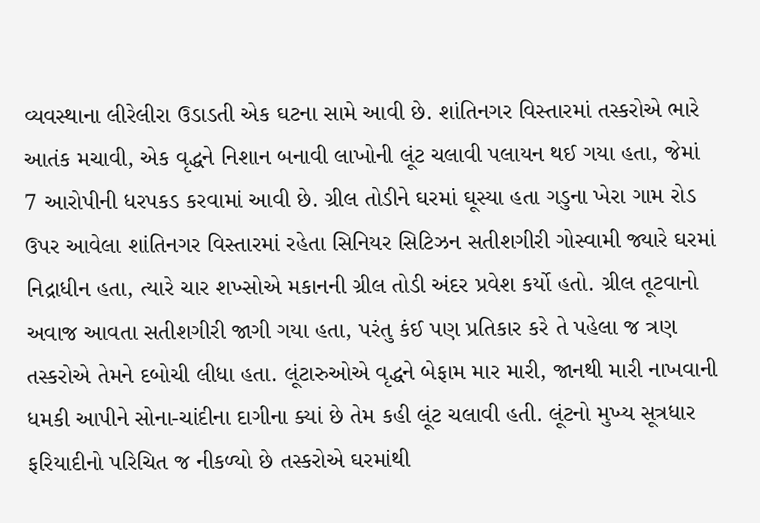વ્યવસ્થાના લીરેલીરા ઉડાડતી એક ઘટના સામે આવી છે. શાંતિનગર વિસ્તારમાં તસ્કરોએ ભારે આતંક મચાવી, એક વૃદ્ધને નિશાન બનાવી લાખોની લૂંટ ચલાવી પલાયન થઈ ગયા હતા, જેમાં 7 આરોપીની ધરપકડ કરવામાં આવી છે. ગ્રીલ તોડીને ઘરમાં ઘૂસ્યા હતા ગડુના ખેરા ગામ રોડ ઉપર આવેલા શાંતિનગર વિસ્તારમાં રહેતા સિનિયર સિટિઝન સતીશગીરી ગોસ્વામી જ્યારે ઘરમાં નિદ્રાધીન હતા, ત્યારે ચાર શખ્સોએ મકાનની ગ્રીલ તોડી અંદર પ્રવેશ કર્યો હતો. ગ્રીલ તૂટવાનો અવાજ આવતા સતીશગીરી જાગી ગયા હતા, પરંતુ કંઈ પણ પ્રતિકાર કરે તે પહેલા જ ત્રણ તસ્કરોએ તેમને દબોચી લીધા હતા. લૂંટારુઓએ વૃદ્ધને બેફામ માર મારી, જાનથી મારી નાખવાની ધમકી આપીને સોના-ચાંદીના દાગીના ક્યાં છે તેમ કહી લૂંટ ચલાવી હતી. લૂંટનો મુખ્ય સૂત્રધાર ફરિયાદીનો પરિચિત જ નીકળ્યો છે તસ્કરોએ ઘરમાંથી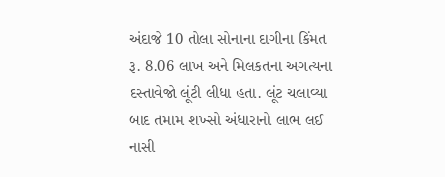અંદાજે 10 તોલા સોનાના દાગીના કિંમત રૂ. 8.06 લાખ અને મિલકતના અગત્યના દસ્તાવેજો લૂંટી લીધા હતા. લૂંટ ચલાવ્યા બાદ તમામ શખ્સો અંધારાનો લાભ લઈ નાસી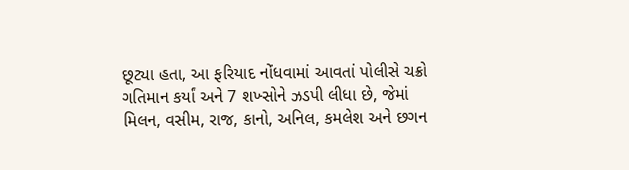છૂટ્યા હતા, આ ફરિયાદ નોંધવામાં આવતાં પોલીસે ચક્રો ગતિમાન કર્યાં અને 7 શખ્સોને ઝડપી લીધા છે, જેમાં મિલન, વસીમ, રાજ, કાનો, અનિલ, કમલેશ અને છગન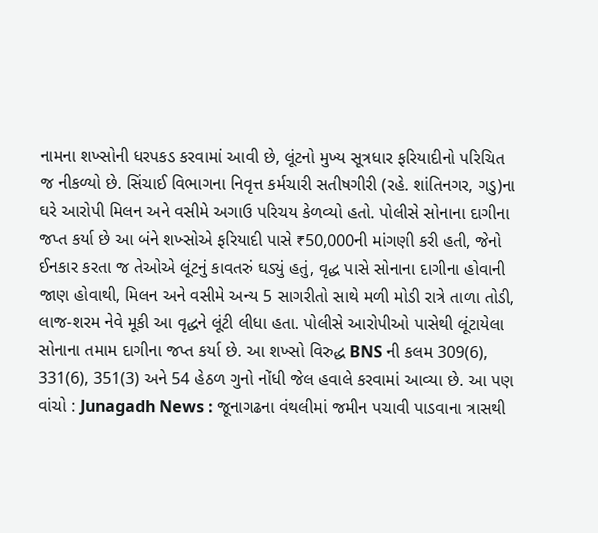નામના શખ્સોની ધરપકડ કરવામાં આવી છે, લૂંટનો મુખ્ય સૂત્રધાર ફરિયાદીનો પરિચિત જ નીકળ્યો છે. સિંચાઈ વિભાગના નિવૃત્ત કર્મચારી સતીષગીરી (રહે. શાંતિનગર, ગડુ)ના ઘરે આરોપી મિલન અને વસીમે અગાઉ પરિચય કેળવ્યો હતો. પોલીસે સોનાના દાગીના જપ્ત કર્યા છે આ બંને શખ્સોએ ફરિયાદી પાસે ₹50,000ની માંગણી કરી હતી, જેનો ઈનકાર કરતા જ તેઓએ લૂંટનું કાવતરું ઘડ્યું હતું, વૃદ્ધ પાસે સોનાના દાગીના હોવાની જાણ હોવાથી, મિલન અને વસીમે અન્ય 5 સાગરીતો સાથે મળી મોડી રાત્રે તાળા તોડી, લાજ-શરમ નેવે મૂકી આ વૃદ્ધને લૂંટી લીધા હતા. પોલીસે આરોપીઓ પાસેથી લૂંટાયેલા સોનાના તમામ દાગીના જપ્ત કર્યા છે. આ શખ્સો વિરુદ્ધ BNS ની કલમ 309(6), 331(6), 351(3) અને 54 હેઠળ ગુનો નોંધી જેલ હવાલે કરવામાં આવ્યા છે. આ પણ વાંચો : Junagadh News : જૂનાગઢના વંથલીમાં જમીન પચાવી પાડવાના ત્રાસથી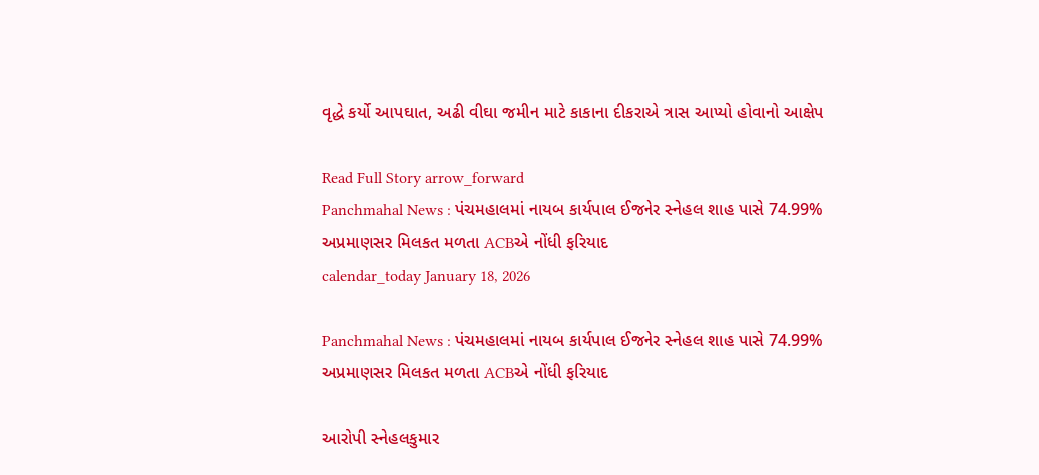વૃદ્ધે કર્યો આપઘાત, અઢી વીઘા જમીન માટે કાકાના દીકરાએ ત્રાસ આપ્યો હોવાનો આક્ષેપ

Read Full Story arrow_forward
Panchmahal News : પંચમહાલમાં નાયબ કાર્યપાલ ઈજનેર સ્નેહલ શાહ પાસે 74.99% અપ્રમાણસર મિલકત મળતા ACBએ નોંધી ફરિયાદ
calendar_today January 18, 2026

Panchmahal News : પંચમહાલમાં નાયબ કાર્યપાલ ઈજનેર સ્નેહલ શાહ પાસે 74.99% અપ્રમાણસર મિલકત મળતા ACBએ નોંધી ફરિયાદ

આરોપી સ્નેહલકુમાર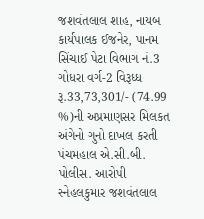જશવંતલાલ શાહ, નાયબ કાર્યપાલક ઈજનેર, પાનમ સિંચાઈ પેટા વિભાગ નં.3 ગોધરા વર્ગ-2 વિરૂધ્ધ રૂ.33,73,301/- (74.99 %)ની અપ્રમાણસર મિલકત અંગેનો ગુનો દાખલ કરતી પંચમહાલ એ.સી.બી. પોલીસ. આરોપી સ્નેહલકુમાર જશવંતલાલ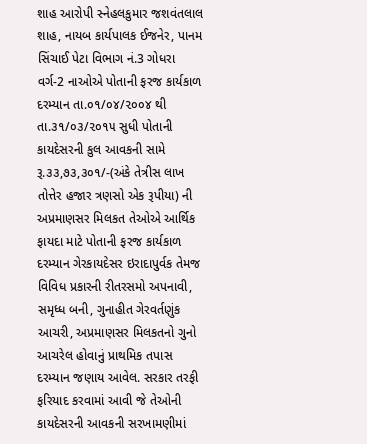શાહ આરોપી સ્નેહલકુમાર જશવંતલાલ શાહ, નાયબ કાર્યપાલક ઈજનેર, પાનમ સિંચાઈ પેટા વિભાગ નં.3 ગોધરા વર્ગ-2 નાઓએ પોતાની ફરજ કાર્યકાળ દરમ્યાન તા.૦૧/૦૪/૨૦૦૪ થી તા.૩૧/૦૩/૨૦૧૫ સુધી પોતાની કાયદેસરની કુલ આવકની સામે રૂ.૩૩,૭૩,૩૦૧/-(અંકે તેત્રીસ લાખ તોત્તેર હજાર ત્રણસો એક રૂપીયા) ની અપ્રમાણસર મિલકત તેઓએ આર્થિક ફાયદા માટે પોતાની ફરજ કાર્યકાળ દરમ્યાન ગેરકાયદેસર ઇરાદાપુર્વક તેમજ વિવિધ પ્રકારની રીતરસમો અપનાવી, સમૃધ્ધ બની, ગુનાહીત ગેરવર્તણુંક આચરી, અપ્રમાણસર મિલકતનો ગુનો આચરેલ હોવાનું પ્રાથમિક તપાસ દરમ્યાન જણાય આવેલ. સરકાર તરફી ફરિયાદ કરવામાં આવી જે તેઓની કાયદેસરની આવકની સરખામણીમાં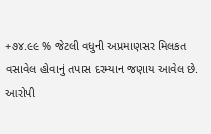+૭૪.૯૯ % જેટલી વધુની અપ્રમાણસર મિલકત વસાવેલ હોવાનું તપાસ દરમ્યાન જણાય આવેલ છે. આરોપી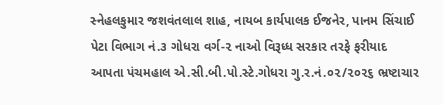સ્નેહલકુમાર જશવંતલાલ શાહ, નાયબ કાર્યપાલક ઈજનેર, પાનમ સિંચાઈ પેટા વિભાગ નં.૩ ગોધરા વર્ગ-૨ નાઓ વિરૂધ્ધ સરકાર તરફે ફરીયાદ આપતા પંચમહાલ એ.સી.બી.પો.સ્ટે.ગોધરા ગુ.ર.નં.૦૨/૨૦૨૬ ભ્રષ્ટાચાર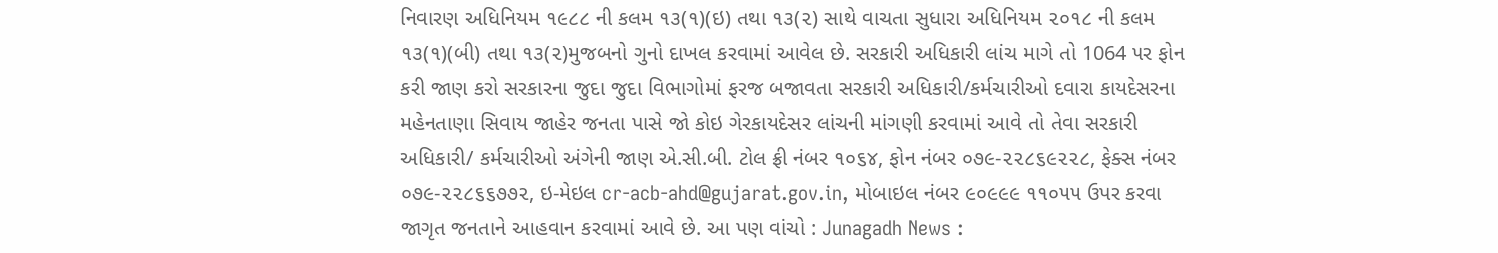નિવારણ અધિનિયમ ૧૯૮૮ ની કલમ ૧૩(૧)(ઇ) તથા ૧૩(૨) સાથે વાચતા સુધારા અધિનિયમ ૨૦૧૮ ની કલમ ૧૩(૧)(બી) તથા ૧૩(૨)મુજબનો ગુનો દાખલ કરવામાં આવેલ છે. સરકારી અધિકારી લાંચ માગે તો 1064 પર ફોન કરી જાણ કરો સરકારના જુદા જુદા વિભાગોમાં ફરજ બજાવતા સરકારી અધિકારી/કર્મચારીઓ દવારા કાયદેસરના મહેનતાણા સિવાય જાહેર જનતા પાસે જો કોઇ ગેરકાયદેસર લાંચની માંગણી કરવામાં આવે તો તેવા સરકારી અધિકારી/ કર્મચારીઓ અંગેની જાણ એ.સી.બી. ટોલ ફ્રી નંબર ૧૦૬૪, ફોન નંબર ૦૭૯-૨૨૮૬૯૨૨૮, ફેક્સ નંબર ૦૭૯-૨૨૮૬૬૭૭૨, ઇ-મેઇલ cr-acb-ahd@gujarat.gov.in, મોબાઇલ નંબર ૯૦૯૯૯ ૧૧૦૫૫ ઉપર કરવા જાગૃત જનતાને આહવાન કરવામાં આવે છે. આ પણ વાંચો : Junagadh News :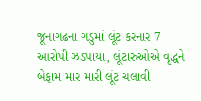જૂનાગઢના ગડુમાં લૂંટ કરનાર 7 આરોપી ઝડપાયા, લૂંટારુઓએ વૃદ્ધને બેફામ માર મારી લૂંટ ચલાવી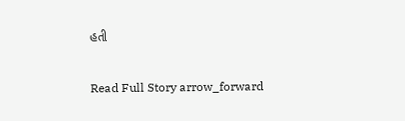હતી

Read Full Story arrow_forward